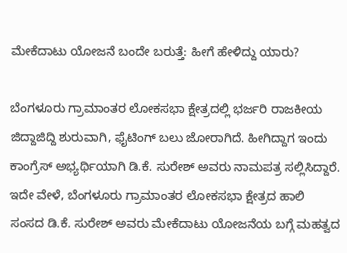ಮೇಕೆದಾಟು ಯೋಜನೆ ಬಂದೇ ಬರುತ್ತೆ: ಹೀಗೆ ಹೇಳಿದ್ದು ಯಾರು?

ಬೆಂಗಳೂರು ಗ್ರಾಮಾಂತರ ಲೋಕಸಭಾ ಕ್ಷೇತ್ರದಲ್ಲಿ ಭರ್ಜರಿ ರಾಜಕೀಯ ಜಿದ್ದಾಜಿದ್ದಿ ಶುರುವಾಗಿ, ಫೈಟಿಂಗ್ ಬಲು ಜೋರಾಗಿದೆ. ಹೀಗಿದ್ದಾಗ ಇಂದು ಕಾಂಗ್ರೆಸ್ ಅಭ್ಯರ್ಥಿಯಾಗಿ ಡಿ.ಕೆ. ಸುರೇಶ್ ಅವರು ನಾಮಪತ್ರ ಸಲ್ಲಿಸಿದ್ದಾರೆ. ಇದೇ ವೇಳೆ, ಬೆಂಗಳೂರು ಗ್ರಾಮಾಂತರ ಲೋಕಸಭಾ ಕ್ಷೇತ್ರದ ಹಾಲಿ ಸಂಸದ ಡಿ.ಕೆ. ಸುರೇಶ್ ಅವರು ಮೇಕೆದಾಟು ಯೋಜನೆಯ ಬಗ್ಗೆ ಮಹತ್ವದ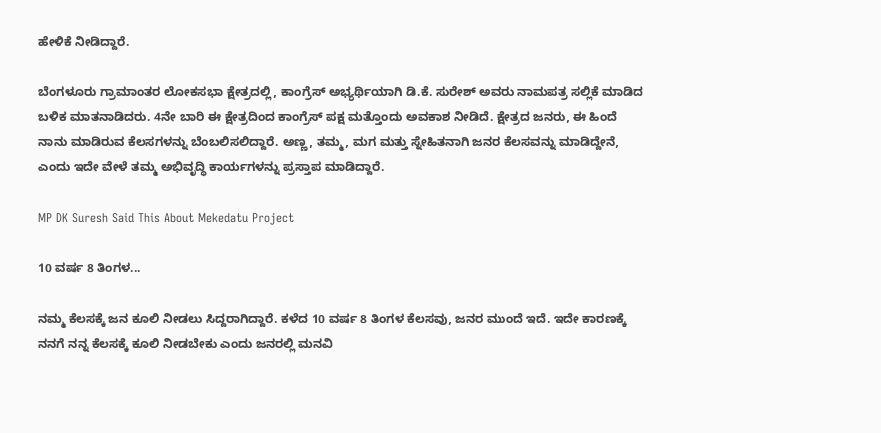ಹೇಳಿಕೆ ನೀಡಿದ್ದಾರೆ.

ಬೆಂಗಳೂರು ಗ್ರಾಮಾಂತರ ಲೋಕಸಭಾ ಕ್ಷೇತ್ರದಲ್ಲಿ, ಕಾಂಗ್ರೆಸ್ ಅಭ್ಯರ್ಥಿಯಾಗಿ ಡಿ.ಕೆ. ಸುರೇಶ್ ಅವರು ನಾಮಪತ್ರ ಸಲ್ಲಿಕೆ ಮಾಡಿದ ಬಳಿಕ ಮಾತನಾಡಿದರು. 4ನೇ ಬಾರಿ ಈ ಕ್ಷೇತ್ರದಿಂದ ಕಾಂಗ್ರೆಸ್ ಪಕ್ಷ ಮತ್ತೊಂದು ಅವಕಾಶ ನೀಡಿದೆ. ಕ್ಷೇತ್ರದ ಜನರು, ಈ ಹಿಂದೆ ನಾನು ಮಾಡಿರುವ ಕೆಲಸಗಳನ್ನು‌ ಬೆಂಬಲಿಸಲಿದ್ದಾರೆ. ಅಣ್ಣ, ತಮ್ಮ, ಮಗ ಮತ್ತು ಸ್ನೇಹಿತನಾಗಿ ಜನರ ಕೆಲಸವನ್ನು ಮಾಡಿದ್ದೇನೆ, ಎಂದು ಇದೇ ವೇಳೆ ತಮ್ಮ ಅಭಿವೃದ್ಧಿ ಕಾರ್ಯಗಳನ್ನು ಪ್ರಸ್ತಾಪ ಮಾಡಿದ್ದಾರೆ.

MP DK Suresh Said This About Mekedatu Project

10 ವರ್ಷ 8 ತಿಂಗಳ...

ನಮ್ಮ ಕೆಲಸಕ್ಕೆ ಜನ ಕೂಲಿ ನೀಡಲು ಸಿದ್ದರಾಗಿದ್ದಾರೆ. ಕಳೆದ 10 ವರ್ಷ 8 ತಿಂಗಳ ಕೆಲಸವು, ಜನರ ಮುಂದೆ ಇದೆ. ಇದೇ ಕಾರಣಕ್ಕೆ ನನಗೆ ನನ್ನ ಕೆಲಸಕ್ಕೆ ಕೂಲಿ ನೀಡಬೇಕು ಎಂದು ಜನರಲ್ಲಿ ಮನವಿ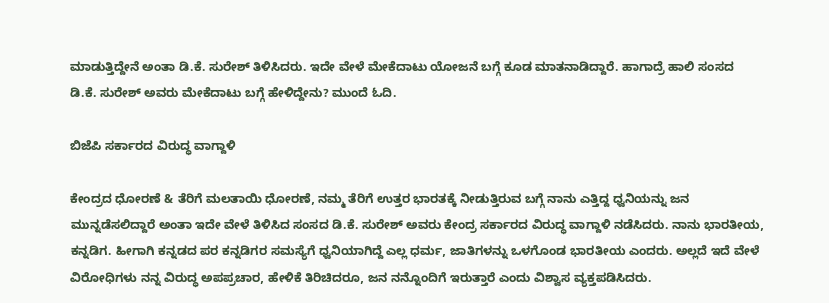ಮಾಡುತ್ತಿದ್ದೇನೆ ಅಂತಾ ಡಿ.ಕೆ. ಸುರೇಶ್ ತಿಳಿಸಿದರು. ಇದೇ ವೇಳೆ ಮೇಕೆದಾಟು ಯೋಜನೆ ಬಗ್ಗೆ ಕೂಡ ಮಾತನಾಡಿದ್ದಾರೆ. ಹಾಗಾದ್ರೆ ಹಾಲಿ ಸಂಸದ ಡಿ.ಕೆ. ಸುರೇಶ್ ಅವರು ಮೇಕೆದಾಟು ಬಗ್ಗೆ ಹೇಳಿದ್ದೇನು? ಮುಂದೆ ಓದಿ.

ಬಿಜೆಪಿ ಸರ್ಕಾರದ ವಿರುದ್ಧ ವಾಗ್ದಾಳಿ

ಕೇಂದ್ರದ ಧೋರಣೆ & ತೆರಿಗೆ ಮಲತಾಯಿ ಧೋರಣೆ, ನಮ್ಮ ತೆರಿಗೆ ಉತ್ತರ ಭಾರತಕ್ಕೆ ನೀಡುತ್ತಿರುವ ಬಗ್ಗೆ ನಾನು ಎತ್ತಿದ್ದ ಧ್ವನಿಯನ್ನು ಜನ ಮುನ್ನಡೆಸಲಿದ್ದಾರೆ ಅಂತಾ ಇದೇ ವೇಳೆ ತಿಳಿಸಿದ ಸಂಸದ ಡಿ.ಕೆ. ಸುರೇಶ್ ಅವರು ಕೇಂದ್ರ ಸರ್ಕಾರದ ವಿರುದ್ಧ ವಾಗ್ದಾಳಿ ನಡೆಸಿದರು. ನಾನು ಭಾರತೀಯ, ಕನ್ನಡಿಗ. ಹೀಗಾಗಿ ಕನ್ನಡದ ಪರ ಕನ್ನಡಿಗರ ಸಮಸ್ಯೆಗೆ ಧ್ವನಿಯಾಗಿದ್ದೆ ಎಲ್ಲ ಧರ್ಮ, ಜಾತಿಗಳನ್ನು ಒಳಗೊಂಡ ಭಾರತೀಯ ಎಂದರು. ಅಲ್ಲದೆ ಇದೆ ವೇಳೆ ವಿರೋಧಿಗಳು ನನ್ನ ವಿರುದ್ಧ ಅಪಪ್ರಚಾರ, ಹೇಳಿಕೆ ತಿರಿಚಿದರೂ, ಜನ ನನ್ನೊಂದಿಗೆ ಇರುತ್ತಾರೆ ಎಂದು ವಿಶ್ವಾಸ ವ್ಯಕ್ತಪಡಿಸಿದರು.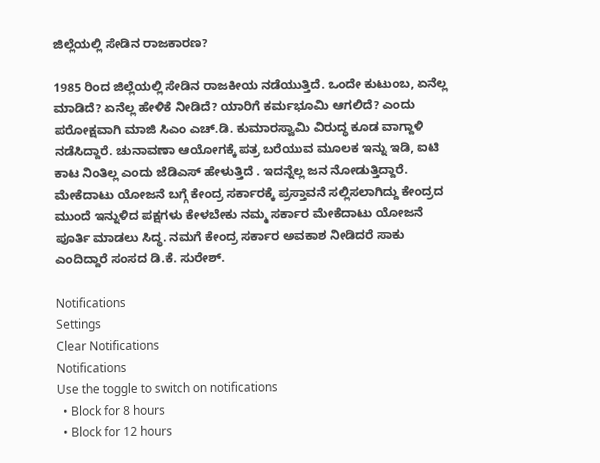ಜಿಲ್ಲೆಯಲ್ಲಿ ಸೇಡಿನ ರಾಜಕಾರಣ?

1985 ರಿಂದ ಜಿಲ್ಲೆಯಲ್ಲಿ ಸೇಡಿನ ರಾಜಕೀಯ ನಡೆಯುತ್ತಿದೆ. ಒಂದೇ ಕುಟುಂಬ, ಏನೆಲ್ಲ ಮಾಡಿದೆ? ಏನೆಲ್ಲ ಹೇಳಿಕೆ ನೀಡಿದೆ? ಯಾರಿಗೆ ಕರ್ಮಭೂಮಿ ಆಗಲಿದೆ? ಎಂದು ಪರೋಕ್ಷವಾಗಿ ಮಾಜಿ ಸಿಎಂ ಎಚ್.ಡಿ. ಕುಮಾರಸ್ವಾಮಿ ವಿರುದ್ಧ ಕೂಡ ವಾಗ್ದಾಳಿ ನಡೆಸಿದ್ದಾರೆ. ಚುನಾವಣಾ ಆಯೋಗಕ್ಕೆ ಪತ್ರ ಬರೆಯುವ ಮೂಲಕ ಇನ್ನು ಇಡಿ, ಐಟಿ ಕಾಟ ನಿಂತಿಲ್ಲ ಎಂದು ಜೆಡಿಎಸ್ ಹೇಳುತ್ತಿದೆ . ಇದನ್ನೆಲ್ಲ ಜನ ನೋಡುತ್ತಿದ್ದಾರೆ‌. ಮೇಕೆದಾಟು ಯೋಜನೆ ಬಗ್ಗೆ ಕೇಂದ್ರ ಸರ್ಕಾರಕ್ಕೆ ಪ್ರಸ್ತಾವನೆ ಸಲ್ಲಿಸಲಾಗಿದ್ದು ಕೇಂದ್ರದ ಮುಂದೆ ಇನ್ನುಳಿದ ಪಕ್ಷಗಳು ಕೇಳಬೇಕು ನಮ್ಮ ಸರ್ಕಾರ ಮೇಕೆದಾಟು ಯೋಜನೆ ಪೂರ್ತಿ ಮಾಡಲು ಸಿದ್ಧ. ನಮಗೆ ಕೇಂದ್ರ ಸರ್ಕಾರ ಅವಕಾಶ ನೀಡಿದರೆ ಸಾಕು ಎಂದಿದ್ದಾರೆ ಸಂಸದ ಡಿ.ಕೆ. ಸುರೇಶ್.

Notifications
Settings
Clear Notifications
Notifications
Use the toggle to switch on notifications
  • Block for 8 hours
  • Block for 12 hours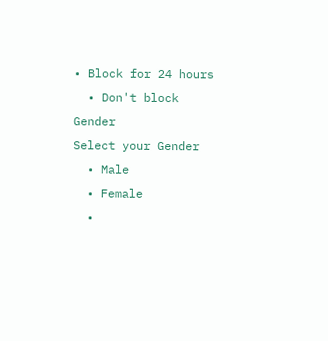• Block for 24 hours
  • Don't block
Gender
Select your Gender
  • Male
  • Female
  •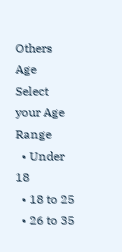Others
Age
Select your Age Range
  • Under 18
  • 18 to 25
  • 26 to 35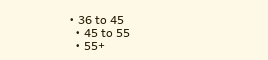• 36 to 45
  • 45 to 55
  • 55+